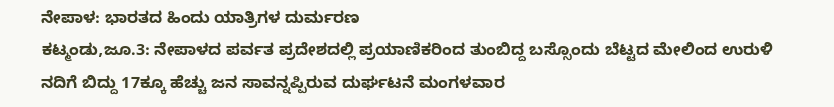ನೇಪಾಳ: ಭಾರತದ ಹಿಂದು ಯಾತ್ರಿಗಳ ದುರ್ಮರಣ
ಕಟ್ಮಂಡು,ಜೂ.3: ನೇಪಾಳದ ಪರ್ವತ ಪ್ರದೇಶದಲ್ಲಿ ಪ್ರಯಾಣಿಕರಿಂದ ತುಂಬಿದ್ದ ಬಸ್ಸೊಂದು ಬೆಟ್ಟದ ಮೇಲಿಂದ ಉರುಳಿ ನದಿಗೆ ಬಿದ್ದು 17ಕ್ಕೂ ಹೆಚ್ಚು ಜನ ಸಾವನ್ನಪ್ಪಿರುವ ದುರ್ಘಟನೆ ಮಂಗಳವಾರ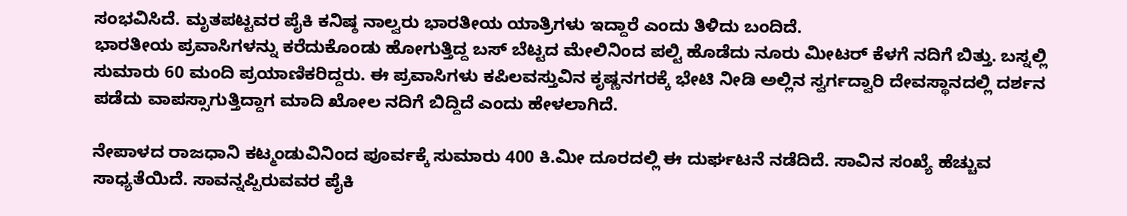ಸಂಭವಿಸಿದೆ. ಮೃತಪಟ್ಟವರ ಪೈಕಿ ಕನಿಷ್ಠ ನಾಲ್ವರು ಭಾರತೀಯ ಯಾತ್ರಿಗಳು ಇದ್ದಾರೆ ಎಂದು ತಿಳಿದು ಬಂದಿದೆ.
ಭಾರತೀಯ ಪ್ರವಾಸಿಗಳನ್ನು ಕರೆದುಕೊಂಡು ಹೋಗುತ್ತಿದ್ದ ಬಸ್ ಬೆಟ್ಟದ ಮೇಲಿನಿಂದ ಪಲ್ಟಿ ಹೊಡೆದು ನೂರು ಮೀಟರ್ ಕೆಳಗೆ ನದಿಗೆ ಬಿತ್ತು. ಬಸ್ನಲ್ಲಿ ಸುಮಾರು 60 ಮಂದಿ ಪ್ರಯಾಣಿಕರಿದ್ದರು. ಈ ಪ್ರವಾಸಿಗಳು ಕಪಿಲವಸ್ತುವಿನ ಕೃಷ್ಣನಗರಕ್ಕೆ ಭೇಟಿ ನೀಡಿ ಅಲ್ಲಿನ ಸ್ವರ್ಗದ್ವಾರಿ ದೇವಸ್ಥಾನದಲ್ಲಿ ದರ್ಶನ ಪಡೆದು ವಾಪಸ್ಸಾಗುತ್ತಿದ್ದಾಗ ಮಾದಿ ಖೋಲ ನದಿಗೆ ಬಿದ್ದಿದೆ ಎಂದು ಹೇಳಲಾಗಿದೆ.

ನೇಪಾಳದ ರಾಜಧಾನಿ ಕಟ್ಮಂಡುವಿನಿಂದ ಪೂರ್ವಕ್ಕೆ ಸುಮಾರು 400 ಕಿ.ಮೀ ದೂರದಲ್ಲಿ ಈ ದುರ್ಘಟನೆ ನಡೆದಿದೆ. ಸಾವಿನ ಸಂಖ್ಯೆ ಹೆಚ್ಚುವ ಸಾಧ್ಯತೆಯಿದೆ. ಸಾವನ್ನಪ್ಪಿರುವವರ ಪೈಕಿ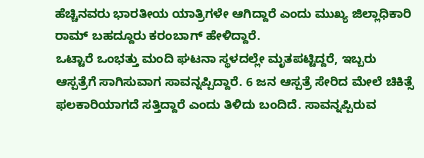ಹೆಚ್ಚಿನವರು ಭಾರತೀಯ ಯಾತ್ರಿಗಳೇ ಆಗಿದ್ದಾರೆ ಎಂದು ಮುಖ್ಯ ಜಿಲ್ಲಾಧಿಕಾರಿ ರಾಮ್ ಬಹದ್ದೂರು ಕರಂಬಾಗ್ ಹೇಳಿದ್ದಾರೆ.
ಒಟ್ಟಾರೆ ಒಂಭತ್ತು ಮಂದಿ ಘಟನಾ ಸ್ಥಳದಲ್ಲೇ ಮೃತಪಟ್ಟಿದ್ದರೆ, ಇಬ್ಬರು ಆಸ್ಪತ್ರೆಗೆ ಸಾಗಿಸುವಾಗ ಸಾವನ್ನಪ್ಪಿದ್ದಾರೆ. 6 ಜನ ಆಸ್ಪತ್ರೆ ಸೇರಿದ ಮೇಲೆ ಚಿಕಿತ್ಸೆ ಫಲಕಾರಿಯಾಗದೆ ಸತ್ತಿದ್ದಾರೆ ಎಂದು ತಿಳಿದು ಬಂದಿದೆ. ಸಾವನ್ನಪ್ಪಿರುವ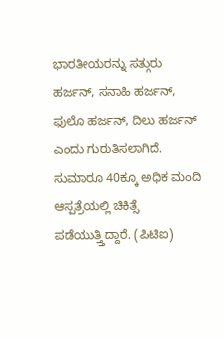ಭಾರತೀಯರನ್ನು ಸತ್ಗುರು ಹರ್ಜನ್, ಸನಾಹಿ ಹರ್ಜನ್, ಫುಲೊ ಹರ್ಜನ್, ದಿಲು ಹರ್ಜನ್ ಎಂದು ಗುರುತಿಸಲಾಗಿದೆ. ಸುಮಾರೂ 40ಕ್ಕೂ ಅಧಿಕ ಮಂದಿ ಆಸ್ಪತ್ರೆಯಲ್ಲಿ ಚಿಕಿತ್ಸೆ ಪಡೆಯುತ್ತ್ತಿದ್ದಾರೆ. (ಪಿಟಿಐ)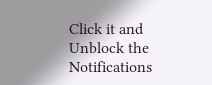Click it and Unblock the Notifications